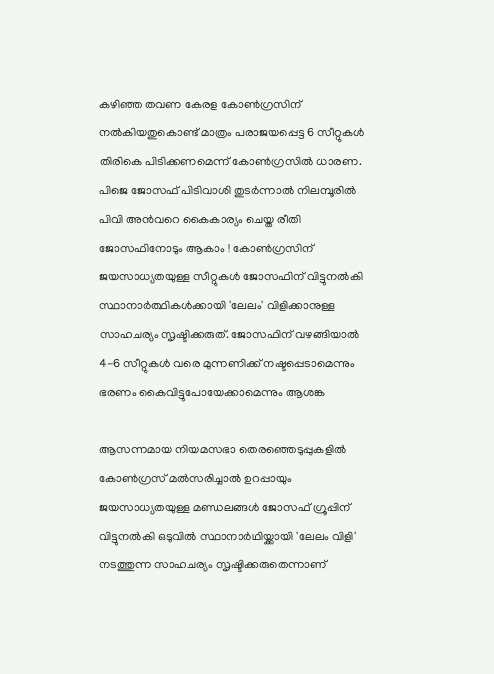കഴിഞ്ഞ തവണ കേരള കോൺഗ്രസിന് നൽകിയതുകൊണ്ട് മാത്രം പരാജയപ്പെട്ട 6 സീറ്റുകൾ തിരികെ പിടിക്കണമെന്ന് കോൺഗ്രസിൽ ധാരണ. പിജെ ജോസഫ് പിടിവാശി തുടർന്നാൽ നിലമ്പൂരിൽ പിവി അൻവറെ കൈകാര്യം ചെയ്ത രീതി ജോസഫിനോടും ആകാം ! കോൺഗ്രസിന് ജയസാധ്യതയുള്ള സീറ്റുകൾ ജോസഫിന് വിട്ടുനൽകി സ്ഥാനാർത്ഥികൾക്കായി 'ലേലം' വിളിക്കാനുള്ള സാഹചര്യം സൃഷ്ടിക്കരുത്. ജോസഫിന് വഴങ്ങിയാൽ 4-6 സീറ്റുകൾ വരെ മുന്നണിക്ക് നഷ്ടപ്പെടാമെന്നും ഭരണം കൈവിട്ടുപോയേക്കാമെന്നും ആശങ്ക

ആസന്നമായ നിയമസഭാ തെരഞ്ഞെടുപ്പുകളില്‍ കോണ്‍ഗ്രസ് മല്‍സരിച്ചാല്‍ ഉറപ്പായും ജയസാധ്യതയുള്ള മണ്ഡലങ്ങള്‍ ജോസഫ് ഗ്രൂപ്പിന് വിട്ടുനല്‍കി ഒടുവില്‍ സ്ഥാനാര്‍ഥിയ്ക്കായി 'ലേലം വിളി' നടത്തുന്ന സാഹചര്യം സൃഷ്ടിക്കരുതെന്നാണ്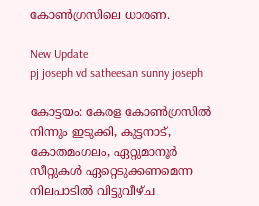കോണ്‍ഗ്രസിലെ ധാരണ.

New Update
pj joseph vd satheesan sunny joseph

കോട്ടയം: കേരള കോണ്‍ഗ്രസില്‍ നിന്നും ഇടുക്കി, കുട്ടനാട്, കോതമംഗലം, ഏറ്റുമാനൂര്‍ സീറ്റുകള്‍ ഏറ്റെടുക്കണമെന്ന നിലപാടില്‍ വിട്ടുവീഴ്ച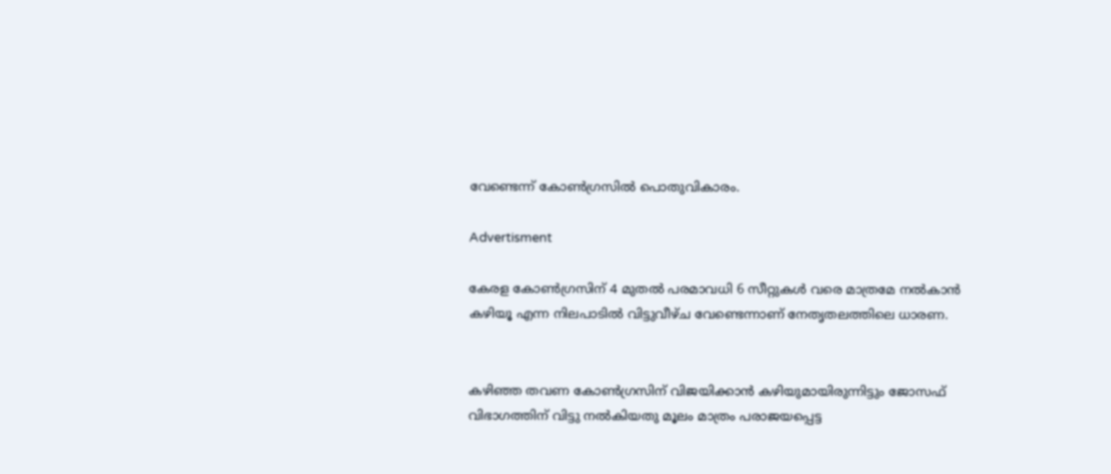വേണ്ടെന്ന് കോണ്‍ഗ്രസില്‍ പൊതുവികാരം.

Advertisment

കേരള കോണ്‍ഗ്രസിന് 4 മുതല്‍ പരമാവധി 6 സീറ്റുകള്‍ വരെ മാത്രമേ നല്‍കാന്‍ കഴിയൂ എന്ന നിലപാടില്‍ വിട്ടുവീഴ്ച വേണ്ടെന്നാണ് നേതൃതലത്തിലെ ധാരണ.


കഴിഞ്ഞ തവണ കോണ്‍ഗ്രസിന് വിജയിക്കാന്‍ കഴിയുമായിരുന്നിട്ടും ജോസഫ് വിഭാഗത്തിന് വിട്ടു നല്‍കിയതു മൂലം മാത്രം പരാജയപ്പെട്ട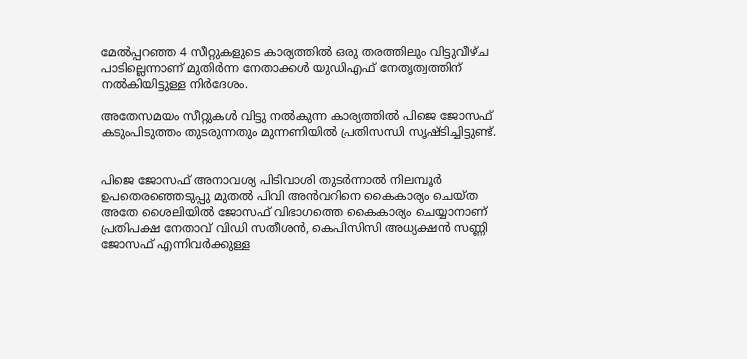മേല്‍പ്പറഞ്ഞ 4 സീറ്റുകളുടെ കാര്യത്തില്‍ ഒരു തരത്തിലും വിട്ടുവീഴ്ച പാടില്ലെന്നാണ് മുതിര്‍ന്ന നേതാക്കള്‍ യുഡിഎഫ് നേതൃത്വത്തിന് നല്‍കിയിട്ടുള്ള നിര്‍ദേശം.

അതേസമയം സീറ്റുകള്‍ വിട്ടു നല്‍കുന്ന കാര്യത്തില്‍ പിജെ ജോസഫ് കടുംപിടുത്തം തുടരുന്നതും മുന്നണിയില്‍ പ്രതിസന്ധി സൃഷ്ടിച്ചിട്ടുണ്ട്.


പിജെ ജോസഫ് അനാവശ്യ പിടിവാശി തുടര്‍ന്നാല്‍ നിലമ്പൂര്‍ ഉപതെരഞ്ഞെടുപ്പു മുതല്‍ പിവി അന്‍വറിനെ കൈകാര്യം ചെയ്ത അതേ ശൈലിയില്‍ ജോസഫ് വിഭാഗത്തെ കൈകാര്യം ചെയ്യാനാണ് പ്രതിപക്ഷ നേതാവ് വിഡി സതീശന്‍, കെപിസിസി അധ്യക്ഷന്‍ സണ്ണി ജോസഫ് എന്നിവര്‍ക്കുള്ള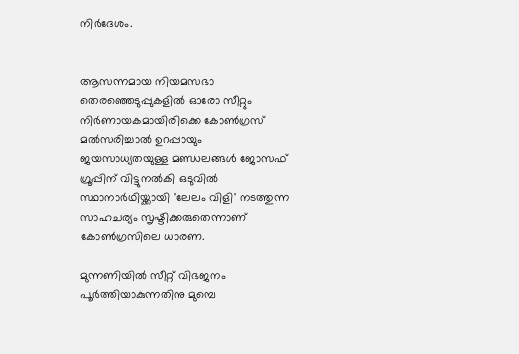നിര്‍ദേശം.


ആസന്നമായ നിയമസഭാ തെരഞ്ഞെടുപ്പുകളില്‍ ഓരോ സീറ്റും നിര്‍ണായകമായിരിക്കെ കോണ്‍ഗ്രസ് മല്‍സരിച്ചാല്‍ ഉറപ്പായും ജയസാധ്യതയുള്ള മണ്ഡലങ്ങള്‍ ജോസഫ് ഗ്രൂപ്പിന് വിട്ടുനല്‍കി ഒടുവില്‍ സ്ഥാനാര്‍ഥിയ്ക്കായി 'ലേലം വിളി' നടത്തുന്ന സാഹചര്യം സൃഷ്ടിക്കരുതെന്നാണ് കോണ്‍ഗ്രസിലെ ധാരണ.

മുന്നണിയില്‍ സീറ്റ് വിഭജനം പൂര്‍ത്തിയാകുന്നതിനു മുമ്പെ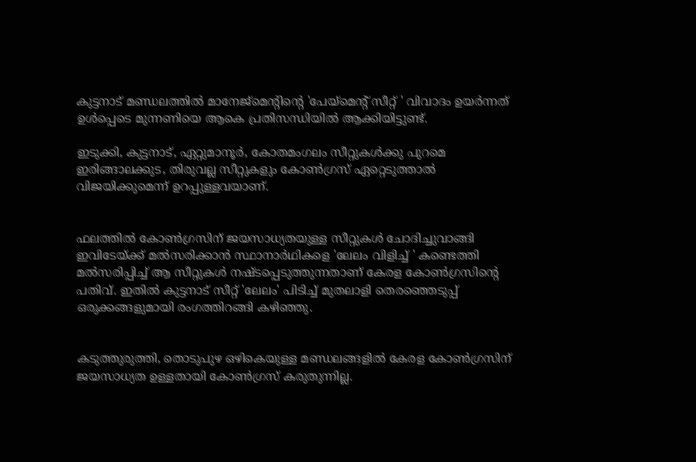കുട്ടനാട് മണ്ഡലത്തില്‍ മാനേജ്മെന്‍റിന്‍റെ 'പേയ്മെന്‍റ് സീറ്റ് ' വിവാദം ഉയര്‍ന്നത് ഉള്‍പ്പെടെ മുന്നണിയെ ആകെ പ്രതിസന്ധിയില്‍ ആക്കിയിട്ടുണ്ട്.

ഇടുക്കി, കുട്ടനാട്, ഏറ്റുമാനൂര്‍, കോതമംഗലം സീറ്റുകള്‍ക്കു പുറമെ ഇരിങ്ങാലക്കുട, തിരുവല്ല സീറ്റുകളും കോണ്‍ഗ്രസ് ഏറ്റെടുത്താല്‍ വിജയിക്കുമെന്ന് ഉറപ്പുള്ളവയാണ്.


ഫലത്തില്‍ കോണ്‍ഗ്രസിന് ജയസാധ്യതയുള്ള സീറ്റുകള്‍ ചോദിച്ചുവാങ്ങി ഇവിടേയ്ക്ക് മല്‍സരിക്കാന്‍ സ്ഥാനാര്‍ഥികളെ 'ലേലം വിളിച്ച് ' കണ്ടെത്തി മല്‍സരിപ്പിച്ച് ആ സീറ്റുകള്‍ നഷ്ടപ്പെടുത്തുന്നതാണ് കേരള കോണ്‍ഗ്രസിന്‍റെ പതിവ്. ഇതില്‍ കുട്ടനാട് സീറ്റ് 'ലേലം' പിടിച്ച് മുതലാളി തെരഞ്ഞെടുപ്പ് ഒരുക്കങ്ങളുമായി രംഗത്തിറങ്ങി കഴിഞ്ഞു.


കടുത്തുരുത്തി, തൊടുപുഴ ഒഴികെയുള്ള മണ്ഡലങ്ങളില്‍ കേരള കോണ്‍ഗ്രസിന് ജയസാധ്യത ഉള്ളതായി കോണ്‍ഗ്രസ് കരുതുന്നില്ല.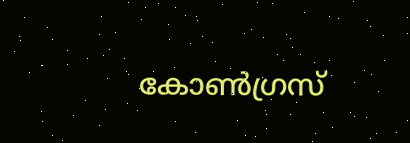കോണ്‍ഗ്രസ്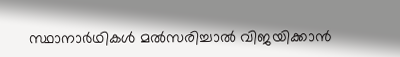സ്ഥാനാര്‍ഥികള്‍ മല്‍സരിച്ചാല്‍ വിജയിക്കാന്‍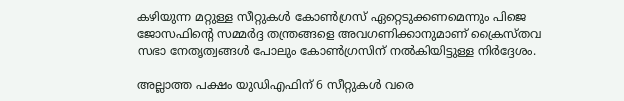കഴിയുന്ന മറ്റുള്ള സീറ്റുകള്‍ കോണ്‍ഗ്രസ് ഏറ്റെടുക്കണമെന്നും പിജെ ജോസഫിന്‍റെ സമ്മര്‍ദ്ദ തന്ത്രങ്ങളെ അവഗണിക്കാനുമാണ് ക്രൈസ്തവ സഭാ നേതൃത്വങ്ങള്‍ പോലും കോണ്‍ഗ്രസിന് നല്‍കിയിട്ടുള്ള നിര്‍ദ്ദേശം.

അല്ലാത്ത പക്ഷം യുഡിഎഫിന് 6 സീറ്റുകള്‍ വരെ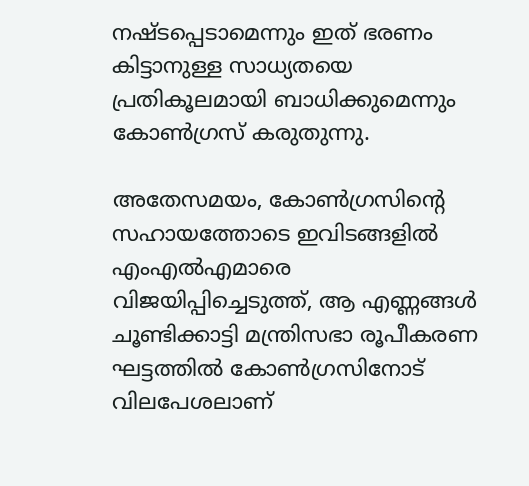നഷ്ടപ്പെടാമെന്നും ഇത് ഭരണം കിട്ടാനുള്ള സാധ്യതയെ പ്രതികൂലമായി ബാധിക്കുമെന്നും കോണ്‍ഗ്രസ് കരുതുന്നു.

അതേസമയം, കോണ്‍ഗ്രസിന്‍റെ സഹായത്തോടെ ഇവിടങ്ങളില്‍ എംഎല്‍എമാരെ വിജയിപ്പിച്ചെടുത്ത്, ആ എണ്ണങ്ങള്‍ ചൂണ്ടിക്കാട്ടി മന്ത്രിസഭാ രൂപീകരണ ഘട്ടത്തില്‍ കോണ്‍ഗ്രസിനോട് വിലപേശലാണ്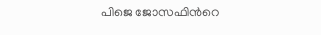പിജെ ജോസഫിന്‍റെ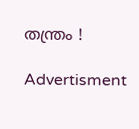തന്ത്രം !

Advertisment